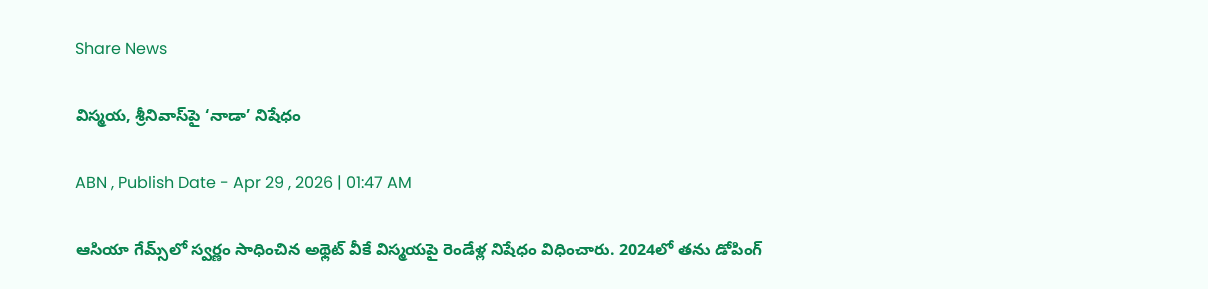Share News

విస్మయ, శ్రీనివాస్‌పై ‘నాడా’ నిషేధం

ABN , Publish Date - Apr 29 , 2026 | 01:47 AM

ఆసియా గేమ్స్‌లో స్వర్ణం సాధించిన అథ్లెట్‌ వీకే విస్మయపై రెండేళ్ల నిషేధం విధించారు. 2024లో తను డోపింగ్‌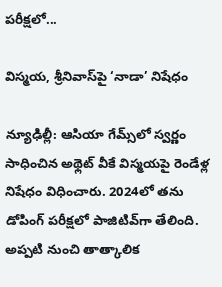పరీక్షలో...

విస్మయ, శ్రీనివాస్‌పై ‘నాడా’ నిషేధం

న్యూఢిల్లీ: ఆసియా గేమ్స్‌లో స్వర్ణం సాధించిన అథ్లెట్‌ వీకే విస్మయపై రెండేళ్ల నిషేధం విధించారు. 2024లో తను డోపింగ్‌ పరీక్షలో పాజిటివ్‌గా తేలింది. అప్పటి నుంచి తాత్కాలిక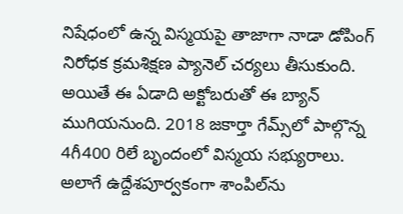నిషేధంలో ఉన్న విస్మయపై తాజాగా నాడా డోపింగ్‌ నిరోధక క్రమశిక్షణ ప్యానెల్‌ చర్యలు తీసుకుంది. అయితే ఈ ఏడాది అక్టోబరుతో ఈ బ్యాన్‌ ముగియనుంది. 2018 జకార్తా గేమ్స్‌లో పాల్గొన్న 4గీ400 రిలే బృందంలో విస్మయ సభ్యురాలు. అలాగే ఉద్దేశపూర్వకంగా శాంపిల్‌ను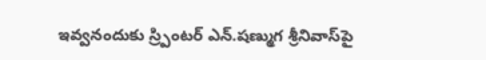ఇవ్వనందుకు స్ర్పింటర్‌ ఎన్‌.షణ్ముగ శ్రీనివాస్‌పై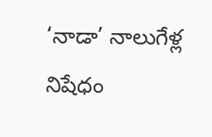‘నాడా’ నాలుగేళ్ల నిషేధం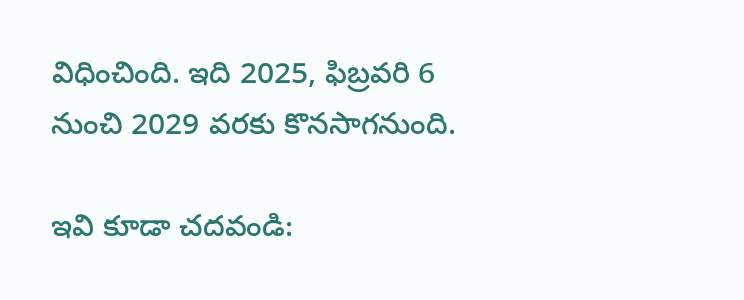విధించింది. ఇది 2025, ఫిబ్రవరి 6 నుంచి 2029 వరకు కొనసాగనుంది.

ఇవి కూడా చదవండి: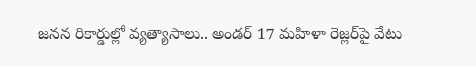జనన రికార్డుల్లో వ్యత్యాసాలు.. అండర్ 17 మహిళా రెజ్లర్‌పై వేటు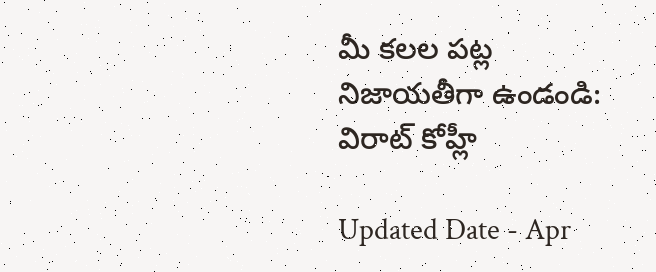మీ కలల పట్ల నిజాయతీగా ఉండండి: విరాట్ కోహ్లీ

Updated Date - Apr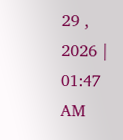29 , 2026 | 01:47 AM